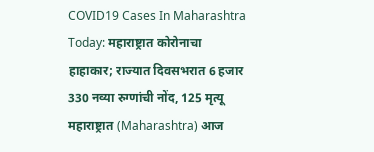COVID19 Cases In Maharashtra Today: महाराष्ट्रात कोरोनाचा हाहाकार; राज्यात दिवसभरात 6 हजार 330 नव्या रुग्णांची नोंद, 125 मृत्यू
महाराष्ट्रात (Maharashtra) आज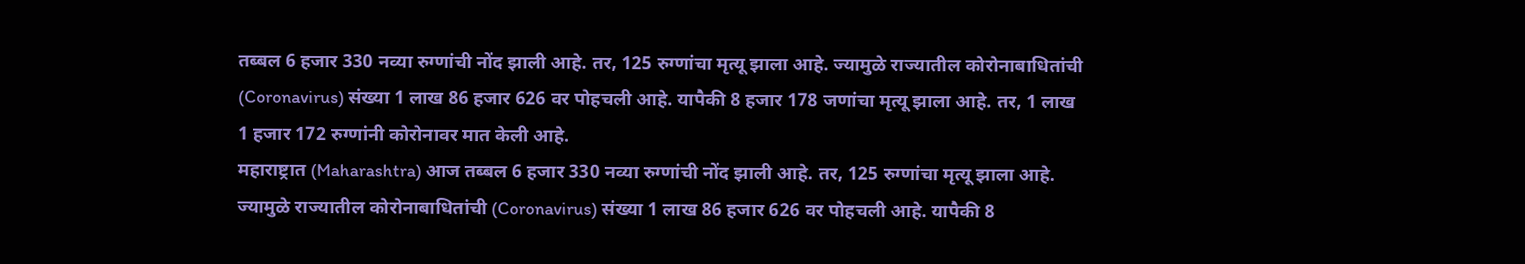तब्बल 6 हजार 330 नव्या रुग्णांची नोंद झाली आहे. तर, 125 रुग्णांचा मृत्यू झाला आहे. ज्यामुळे राज्यातील कोरोनाबाधितांची (Coronavirus) संख्या 1 लाख 86 हजार 626 वर पोहचली आहे. यापैकी 8 हजार 178 जणांचा मृत्यू झाला आहे. तर, 1 लाख 1 हजार 172 रुग्णांनी कोरोनावर मात केली आहे.
महाराष्ट्रात (Maharashtra) आज तब्बल 6 हजार 330 नव्या रुग्णांची नोंद झाली आहे. तर, 125 रुग्णांचा मृत्यू झाला आहे. ज्यामुळे राज्यातील कोरोनाबाधितांची (Coronavirus) संख्या 1 लाख 86 हजार 626 वर पोहचली आहे. यापैकी 8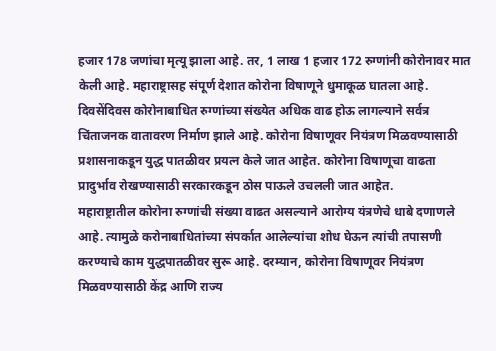हजार 178 जणांचा मृत्यू झाला आहे. तर, 1 लाख 1 हजार 172 रुग्णांनी कोरोनावर मात केली आहे. महाराष्ट्रासह संपूर्ण देशात कोरोना विषाणूने धुमाकूळ घातला आहे. दिवसेंदिवस कोरोनाबाधित रुग्णांच्या संख्येत अधिक वाढ होऊ लागल्याने सर्वत्र चिंताजनक वातावरण निर्माण झाले आहे. कोरोना विषाणूवर नियंत्रण मिळवण्यासाठी प्रशासनाकडून युद्ध पातळीवर प्रयत्न केले जात आहेत. कोरोना विषाणूचा वाढता प्रादुर्भाव रोखण्यासाठी सरकारकडून ठोस पाऊले उचलली जात आहेत.
महाराष्ट्रातील कोरोना रुग्णांची संख्या वाढत असल्याने आरोग्य यंत्रणेचे धाबे दणाणले आहे. त्यामुळे करोनाबाधितांच्या संपर्कात आलेल्यांचा शोध घेऊन त्यांची तपासणी करण्याचे काम युद्धपातळीवर सुरू आहे. दरम्यान, कोरोना विषाणूवर नियंत्रण मिळवण्यासाठी केंद्र आणि राज्य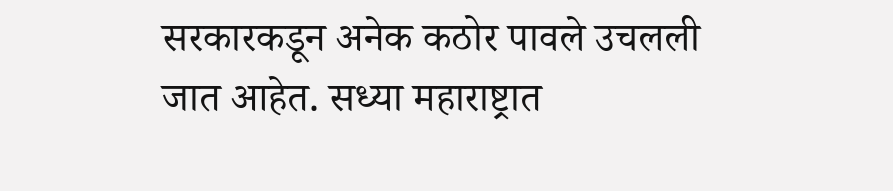सरकारकडून अनेक कठोर पावले उचलली जात आहेत. सध्या महाराष्ट्रात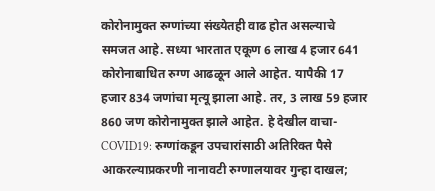कोरोनामुक्त रुग्णांच्या संख्येतही वाढ होत असल्याचे समजत आहे. सध्या भारतात एकूण 6 लाख 4 हजार 641 कोरोनाबाधित रुग्ण आढळून आले आहेत. यापैकी 17 हजार 834 जणांचा मृत्यू झाला आहे. तर, 3 लाख 59 हजार 860 जण कोरोनामुक्त झाले आहेत. हे देखील वाचा- COVID19: रुग्णांकडून उपचारांसाठी अतिरिक्त पैसे आकरल्याप्रकरणी नानावटी रुग्णालयावर गुन्हा दाखल;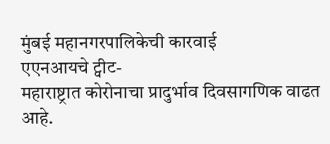मुंबई महानगरपालिकेची कारवाई
एएनआयचे ट्वीट-
महाराष्ट्रात कोरोनाचा प्रादुर्भाव दिवसागणिक वाढत आहे.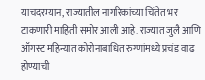याचदरम्यान, राज्यातील नागरिकांच्या चिंतेत भर टाकणारी माहिती समोर आली आहे. राज्यात जुलै आणि ऑगस्ट महिन्यात कोरोनाबाधित रुग्णांमध्ये प्रचंड वाढ होण्याची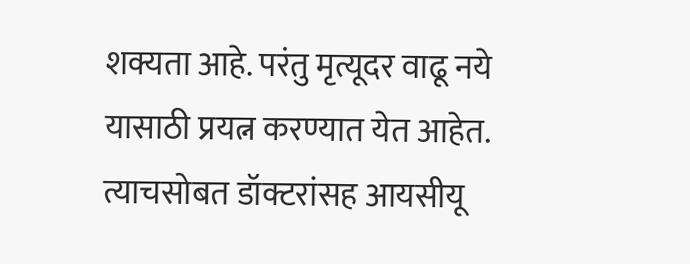शक्यता आहे. परंतु मृत्यूदर वाढू नये यासाठी प्रयत्न करण्यात येत आहेत. त्याचसोबत डॉक्टरांसह आयसीयू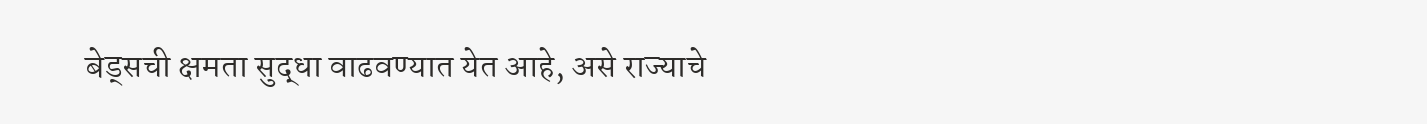बेड्सची क्षमता सुद्धा वाढवण्यात येत आहे, असे राज्याचे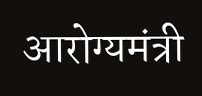आरोग्यमंत्री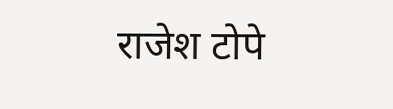राजेश टोपे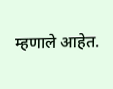म्हणाले आहेत.